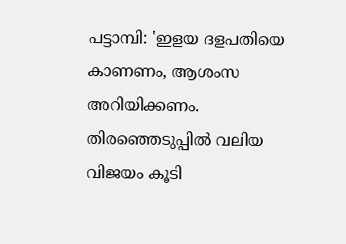പട്ടാമ്പി: 'ഇളയ ദളപതിയെ കാണണം, ആശംസ അറിയിക്കണം. തിരഞ്ഞെടുപ്പിൽ വലിയ വിജയം കൂടി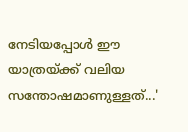നേടിയപ്പോൾ ഈ യാത്രയ്ക്ക് വലിയ സന്തോഷമാണുള്ളത്...'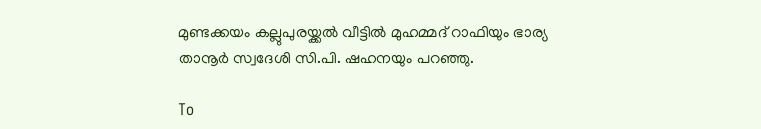മുണ്ടക്കയം കല്ലുപുരയ്ക്കൽ വീട്ടിൽ മുഹമ്മദ് റാഫിയും ഭാര്യ താനൂർ സ്വദേശി സി.പി. ഷഹനയും പറഞ്ഞു.

To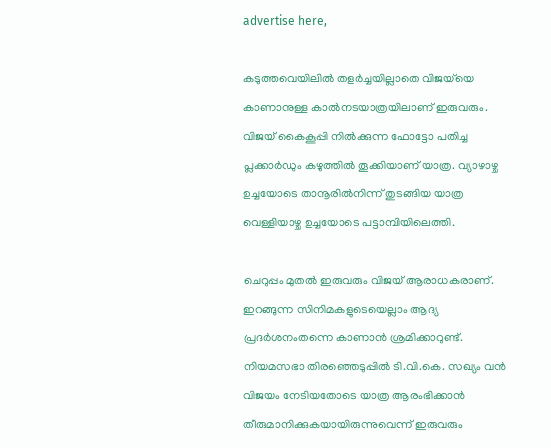advertise here,

കടുത്തവെയിലിൽ തളർച്ചയില്ലാതെ വിജയ്‌യെ കാണാനുള്ള കാൽനടയാത്രയിലാണ് ഇരുവരും. വിജയ് കൈകൂപ്പി നിൽക്കുന്ന ഫോട്ടോ പതിച്ച പ്ലക്കാർഡും കഴുത്തിൽ തൂക്കിയാണ് യാത്ര. വ്യാഴാഴ്ച ഉച്ചയോടെ താനൂരിൽനിന്ന് തുടങ്ങിയ യാത്ര വെള്ളിയാഴ്ച ഉച്ചയോടെ പട്ടാമ്പിയിലെത്തി.

ചെറുപ്പം മുതൽ ഇരുവരും വിജയ് ആരാധകരാണ്. ഇറങ്ങുന്ന സിനിമകളുടെയെല്ലാം ആദ്യ പ്രദർശനംതന്നെ കാണാൻ ശ്രമിക്കാറുണ്ട്. നിയമസഭാ തിരഞ്ഞെടുപ്പിൽ ടി.വി.കെ. സഖ്യം വൻ വിജയം നേടിയതോടെ യാത്ര ആരംഭിക്കാൻ തീരുമാനിക്കുകയായിരുന്നുവെന്ന് ഇരുവരും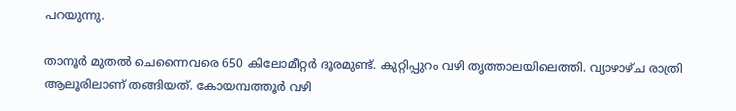പറയുന്നു.

താനൂർ മുതൽ ചെന്നൈവരെ 650 കിലോമീറ്റർ ദൂരമുണ്ട്. കുറ്റിപ്പുറം വഴി തൃത്താലയിലെത്തി. വ്യാഴാഴ്ച രാത്രി ആലൂരിലാണ് തങ്ങിയത്. കോയമ്പത്തൂർ വഴി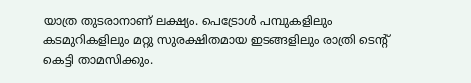യാത്ര തുടരാനാണ് ലക്ഷ്യം. പെട്രോൾ പമ്പുകളിലും കടമുറികളിലും മറ്റു സുരക്ഷിതമായ ഇടങ്ങളിലും രാത്രി ടെന്റ് കെട്ടി താമസിക്കും.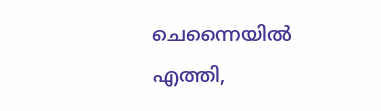ചെന്നൈയിൽ എത്തി,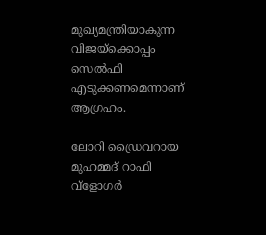മുഖ്യമന്ത്രിയാകുന്ന വിജയ്‌ക്കൊപ്പം സെൽഫി എടുക്കണമെന്നാണ് ആഗ്രഹം.

ലോറി ഡ്രൈവറായ മുഹമ്മദ് റാഫി വ്ളോഗർ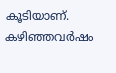കൂടിയാണ്. കഴിഞ്ഞവർഷം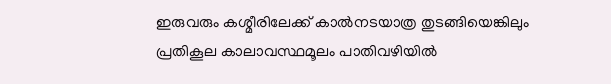ഇരുവരും കശ്മീരിലേക്ക് കാൽനടയാത്ര തുടങ്ങിയെങ്കിലും പ്രതികൂല കാലാവസ്ഥമൂലം പാതിവഴിയിൽ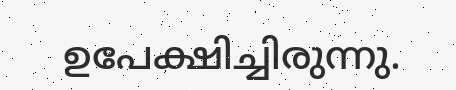ഉപേക്ഷിച്ചിരുന്നു.